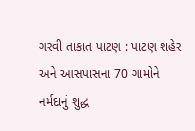ગરવી તાકાત પાટણ : પાટણ શહેર અને આસપાસના 70 ગામોને નર્મદાનું શુદ્ધ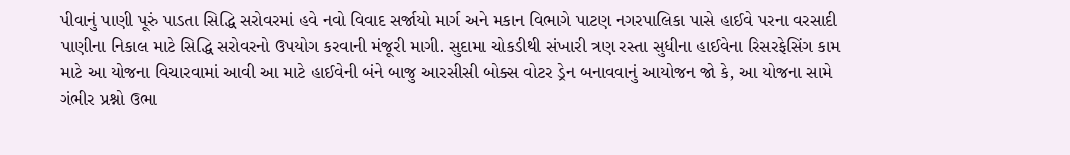પીવાનું પાણી પૂરું પાડતા સિદ્ધિ સરોવરમાં હવે નવો વિવાદ સર્જાયો માર્ગ અને મકાન વિભાગે પાટણ નગરપાલિકા પાસે હાઈવે પરના વરસાદી પાણીના નિકાલ માટે સિદ્ધિ સરોવરનો ઉપયોગ કરવાની મંજૂરી માગી. સુદામા ચોકડીથી સંખારી ત્રણ રસ્તા સુધીના હાઈવેના રિસરફેસિંગ કામ માટે આ યોજના વિચારવામાં આવી આ માટે હાઈવેની બંને બાજુ આરસીસી બોક્સ વોટર ડ્રેન બનાવવાનું આયોજન જો કે, આ યોજના સામે ગંભીર પ્રશ્નો ઉભા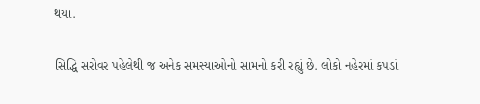થયા.

સિદ્ધિ સરોવર પહેલેથી જ અનેક સમસ્યાઓનો સામનો કરી રહ્યું છે. લોકો નહેરમાં કપડાં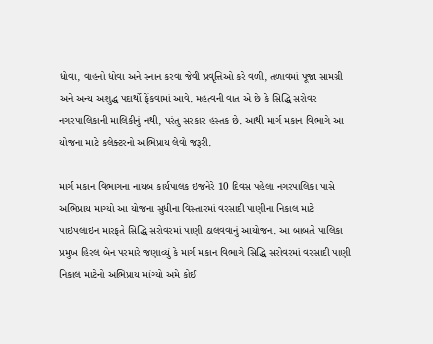ધોવા, વાહનો ધોવા અને સ્નાન કરવા જેવી પ્રવૃત્તિઓ કરે વળી, તળાવમાં પૂજા સામગ્રી અને અન્ય અશુદ્ધ પદાર્થો ફેંકવામાં આવે. મહત્વની વાત એ છે કે સિદ્ધિ સરોવર નગરપાલિકાની માલિકીનું નથી, પરંતુ સરકાર હસ્તક છે. આથી માર્ગ મકાન વિભાગે આ યોજના માટે કલેક્ટરનો અભિપ્રાય લેવો જરૂરી.

માર્ગ મકાન વિભાગના નાયબ કાર્યપાલક ઇજનેરે 10 દિવસ પહેલા નગરપાલિકા પાસે અભિપ્રાય માગ્યો આ યોજના સુધીના વિસ્તારમાં વરસાદી પાણીના નિકાલ માટે પાઇપલાઇન મારફતે સિદ્ધિ સરોવરમાં પાણી ઠાલવવાનું આયોજન. આ બાબતે પાલિકા પ્રમુખ હિરલ બેન પરમારે જણાવ્યું કે માર્ગ મકાન વિભાગે સિદ્ધિ સરોવરમાં વરસાદી પાણી નિકાલ માટેનો અભિપ્રાય માંગ્યો અમે કોઈ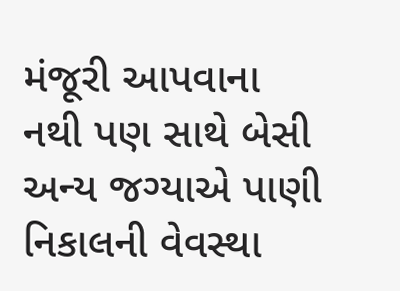મંજૂરી આપવાના નથી પણ સાથે બેસી અન્ય જગ્યાએ પાણી નિકાલની વેવસ્થા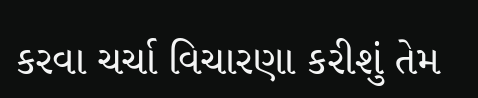કરવા ચર્ચા વિચારણા કરીશું તેમ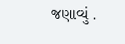જણાવ્યું .